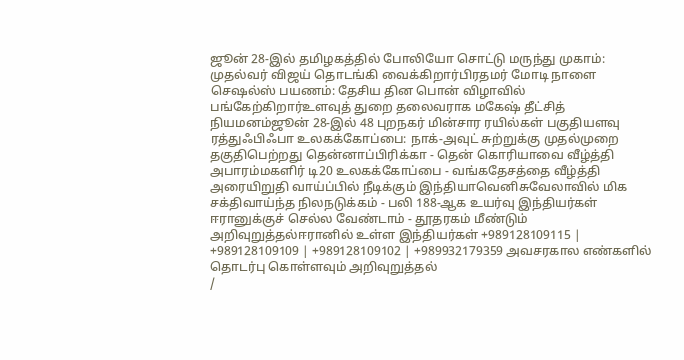ஜூன் 28-இல் தமிழகத்தில் போலியோ சொட்டு மருந்து முகாம்: முதல்வர் விஜய் தொடங்கி வைக்கிறார்பிரதமர் மோடி நாளை செஷல்ஸ் பயணம்: தேசிய தின பொன் விழாவில் பங்கேற்கிறார்உளவுத் துறை தலைவராக மகேஷ் தீட்சித் நியமனம்ஜூன் 28-இல் 48 புறநகர் மின்சார ரயில்கள் பகுதியளவு ரத்துஃபிஃபா உலகக்கோப்பை: நாக்-அவுட் சுற்றுக்கு முதல்முறை தகுதிபெற்றது தென்னாப்பிரிக்கா - தென் கொரியாவை வீழ்த்தி அபாரம்மகளிர் டி20 உலகக்கோப்பை - வங்கதேசத்தை வீழ்த்தி அரையிறுதி வாய்ப்பில் நீடிக்கும் இந்தியாவெனிசுவேலாவில் மிக சக்திவாய்ந்த நிலநடுக்கம் - பலி 188-ஆக உயர்வு இந்தியர்கள் ஈரானுக்குச் செல்ல வேண்டாம் - தூதரகம் மீண்டும் அறிவுறுத்தல்ஈரானில் உள்ள இந்தியர்கள் +989128109115 | +989128109109 | +989128109102 | +989932179359 அவசரகால எண்களில் தொடர்பு கொள்ளவும் அறிவுறுத்தல்
/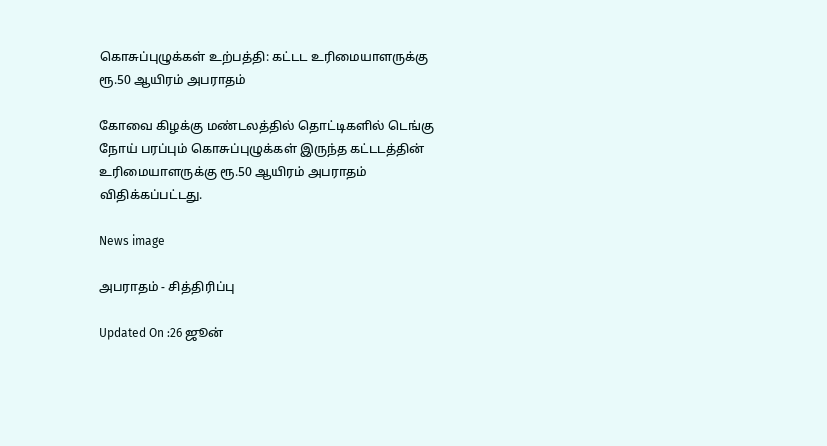கொசுப்புழுக்கள் உற்பத்தி: கட்டட உரிமையாளருக்கு ரூ.50 ஆயிரம் அபராதம்

கோவை கிழக்கு மண்டலத்தில் தொட்டிகளில் டெங்கு நோய் பரப்பும் கொசுப்புழுக்கள் இருந்த கட்டடத்தின் உரிமையாளருக்கு ரூ.50 ஆயிரம் அபராதம் விதிக்கப்பட்டது.

News image

அபராதம் - சித்திரிப்பு

Updated On :26 ஜூன்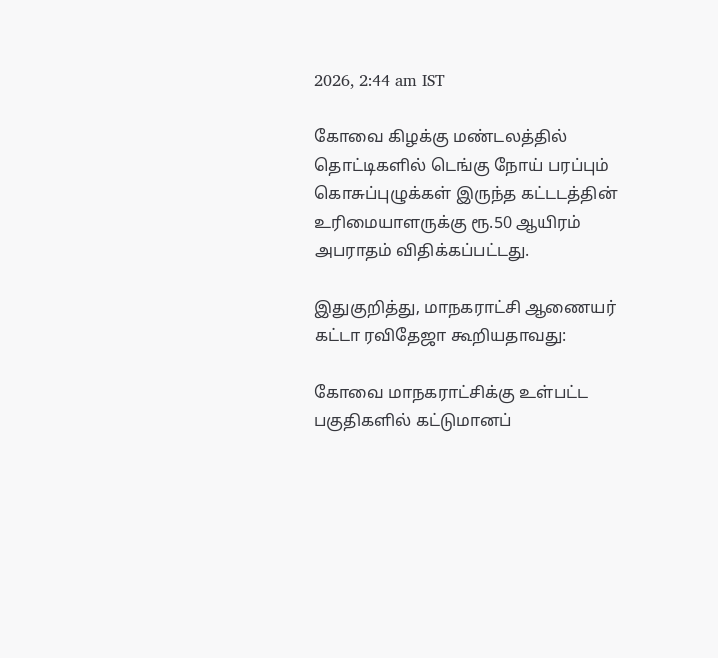2026, 2:44 am IST

கோவை கிழக்கு மண்டலத்தில் தொட்டிகளில் டெங்கு நோய் பரப்பும் கொசுப்புழுக்கள் இருந்த கட்டடத்தின் உரிமையாளருக்கு ரூ.50 ஆயிரம் அபராதம் விதிக்கப்பட்டது.

இதுகுறித்து, மாநகராட்சி ஆணையர் கட்டா ரவிதேஜா கூறியதாவது:

கோவை மாநகராட்சிக்கு உள்பட்ட பகுதிகளில் கட்டுமானப்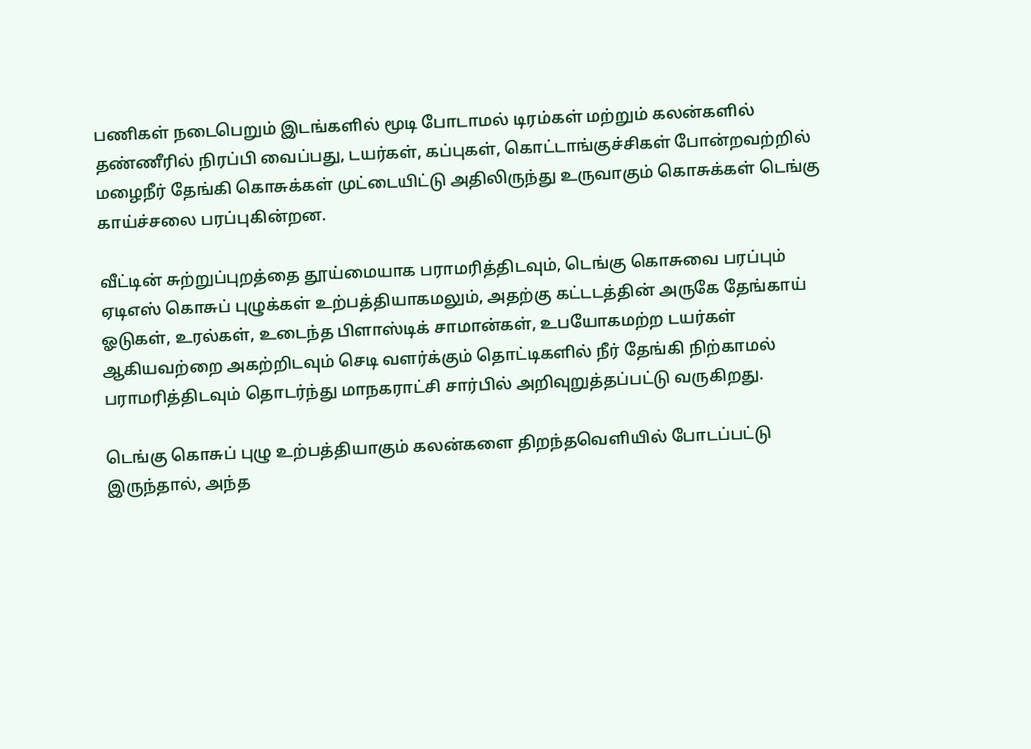பணிகள் நடைபெறும் இடங்களில் மூடி போடாமல் டிரம்கள் மற்றும் கலன்களில் தண்ணீரில் நிரப்பி வைப்பது, டயர்கள், கப்புகள், கொட்டாங்குச்சிகள் போன்றவற்றில் மழைநீர் தேங்கி கொசுக்கள் முட்டையிட்டு அதிலிருந்து உருவாகும் கொசுக்கள் டெங்கு காய்ச்சலை பரப்புகின்றன.

வீட்டின் சுற்றுப்புறத்தை தூய்மையாக பராமரித்திடவும், டெங்கு கொசுவை பரப்பும் ஏடிஎஸ் கொசுப் புழுக்கள் உற்பத்தியாகமலும், அதற்கு கட்டடத்தின் அருகே தேங்காய் ஓடுகள், உரல்கள், உடைந்த பிளாஸ்டிக் சாமான்கள், உபயோகமற்ற டயர்கள் ஆகியவற்றை அகற்றிடவும் செடி வளர்க்கும் தொட்டிகளில் நீர் தேங்கி நிற்காமல் பராமரித்திடவும் தொடர்ந்து மாநகராட்சி சார்பில் அறிவுறுத்தப்பட்டு வருகிறது.

டெங்கு கொசுப் புழு உற்பத்தியாகும் கலன்களை திறந்தவெளியில் போடப்பட்டு இருந்தால், அந்த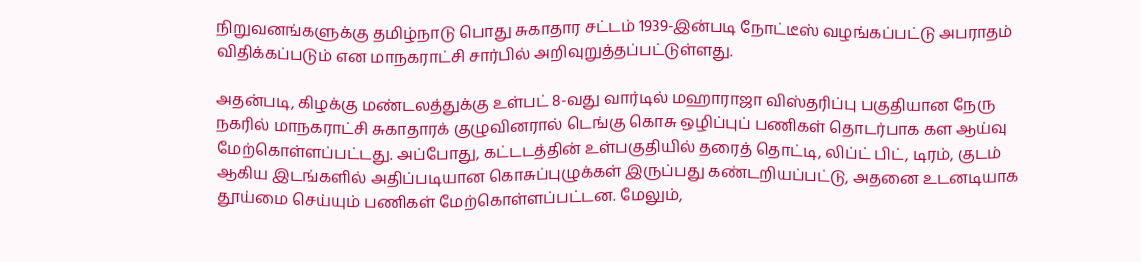நிறுவனங்களுக்கு தமிழ்நாடு பொது சுகாதார சட்டம் 1939-இன்படி நோட்டீஸ் வழங்கப்பட்டு அபராதம் விதிக்கப்படும் என மாநகராட்சி சார்பில் அறிவுறுத்தப்பட்டுள்ளது.

அதன்படி, கிழக்கு மண்டலத்துக்கு உள்பட் 8-வது வார்டில் மஹாராஜா விஸ்தரிப்பு பகுதியான நேரு நகரில் மாநகராட்சி சுகாதாரக் குழுவினரால் டெங்கு கொசு ஒழிப்புப் பணிகள் தொடர்பாக கள ஆய்வு மேற்கொள்ளப்பட்டது. அப்போது, கட்டடத்தின் உள்பகுதியில் தரைத் தொட்டி, லிப்ட் பிட், டிரம், குடம் ஆகிய இடங்களில் அதிப்படியான கொசுப்புழுக்கள் இருப்பது கண்டறியப்பட்டு, அதனை உடனடியாக தூய்மை செய்யும் பணிகள் மேற்கொள்ளப்பட்டன. மேலும்,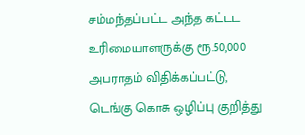சம்மந்தப்பட்ட அந்த கட்டட உரிமையாளருக்கு ரூ.50,000 அபராதம் விதிக்கப்பட்டு, டெங்கு கொசு ஒழிப்பு குறித்து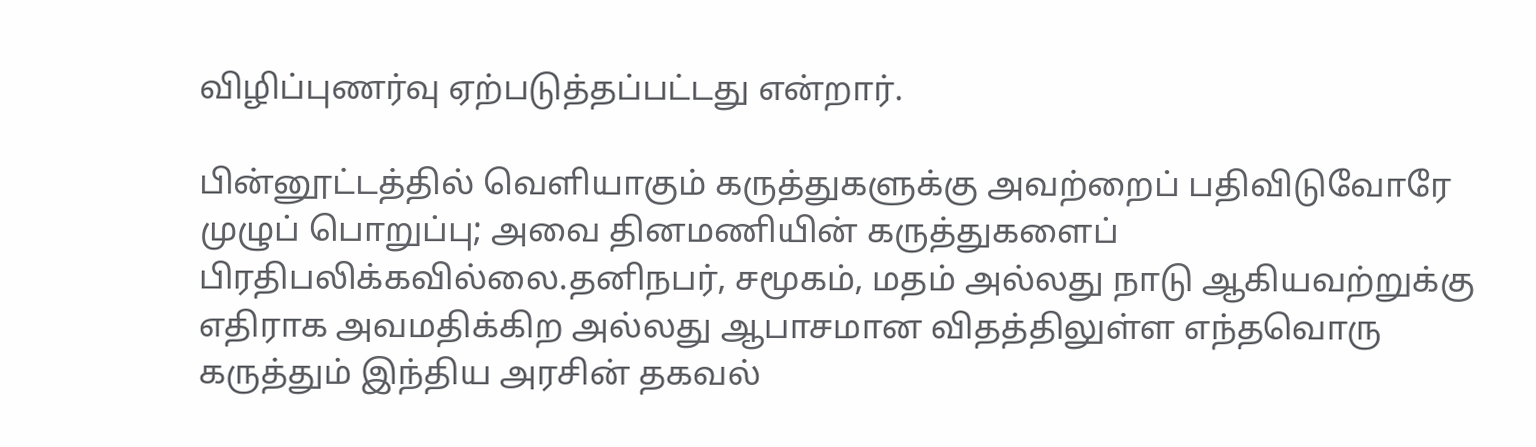விழிப்புணர்வு ஏற்படுத்தப்பட்டது என்றார்.

பின்னூட்டத்தில் வெளியாகும் கருத்துகளுக்கு அவற்றைப் பதிவிடுவோரே முழுப் பொறுப்பு; அவை தினமணியின் கருத்துகளைப் பிரதிபலிக்கவில்லை.தனிநபர், சமூகம், மதம் அல்லது நாடு ஆகியவற்றுக்கு எதிராக அவமதிக்கிற அல்லது ஆபாசமான விதத்திலுள்ள எந்தவொரு கருத்தும் இந்திய அரசின் தகவல்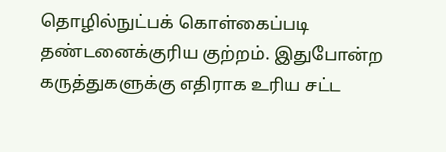தொழில்நுட்பக் கொள்கைப்படி தண்டனைக்குரிய குற்றம். இதுபோன்ற கருத்துகளுக்கு எதிராக உரிய சட்ட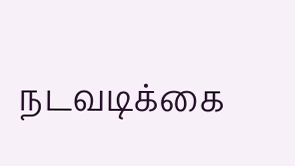நடவடிக்கை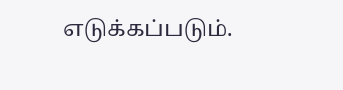எடுக்கப்படும்.